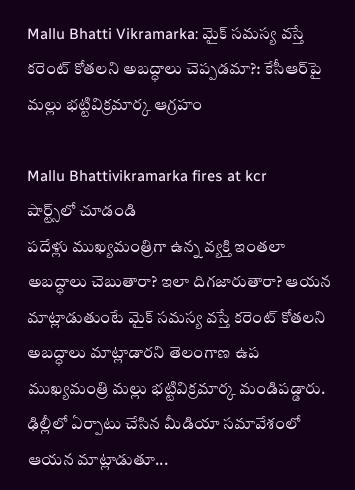Mallu Bhatti Vikramarka: మైక్ సమస్య వస్తే కరెంట్ కోతలని అబద్ధాలు చెప్పడమా?: కేసీఆర్‌పై మల్లు భట్టివిక్రమార్క ఆగ్రహం

Mallu Bhattivikramarka fires at kcr
షార్ట్స్‌లో చూడండి
పదేళ్లు ముఖ్యమంత్రిగా ఉన్న వ్యక్తి ఇంతలా అబద్ధాలు చెబుతారా? ఇలా దిగజారుతారా? ఆయన మాట్లాడుతుంటే మైక్ సమస్య వస్తే కరెంట్ కోతలని అబద్ధాలు మాట్లాడారని తెలంగాణ ఉప ముఖ్యమంత్రి మల్లు భట్టివిక్రమార్క మండిపడ్డారు. ఢిల్లీలో ఏర్పాటు చేసిన మీడియా సమావేశంలో ఆయన మాట్లాడుతూ...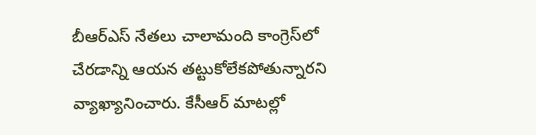బీఆర్ఎస్ నేతలు చాలామంది కాంగ్రెస్‌లో చేరడాన్ని ఆయన తట్టుకోలేకపోతున్నారని వ్యాఖ్యానించారు. కేసీఆర్ మాటల్లో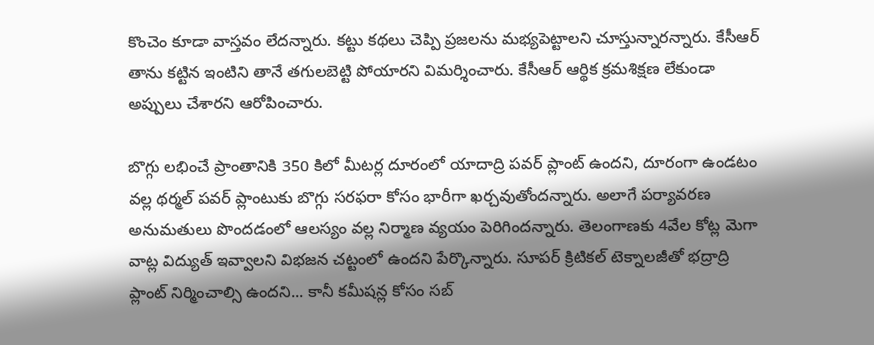కొంచెం కూడా వాస్తవం లేదన్నారు. కట్టు కథలు చెప్పి ప్రజలను మభ్యపెట్టాలని చూస్తున్నారన్నారు. కేసీఆర్ తాను కట్టిన ఇంటిని తానే తగులబెట్టి పోయారని విమర్శించారు. కేసీఆర్ ఆర్థిక క్రమశిక్షణ లేకుండా అప్పులు చేశారని ఆరోపించారు.

బొగ్గు లభించే ప్రాంతానికి 350 కిలో మీటర్ల దూరంలో యాదాద్రి పవర్ ప్లాంట్ ఉందని, దూరంగా ఉండటం వల్ల థర్మల్ పవర్ ప్లాంటుకు బొగ్గు సరఫరా కోసం భారీగా ఖర్చవుతోందన్నారు. అలాగే పర్యావరణ అనుమతులు పొందడంలో ఆలస్యం వల్ల నిర్మాణ వ్యయం పెరిగిందన్నారు. తెలంగాణకు 4వేల కోట్ల మెగా వాట్ల విద్యుత్ ఇవ్వాలని విభజన చట్టంలో ఉందని పేర్కొన్నారు. సూపర్ క్రిటికల్ టెక్నాలజీతో భద్రాద్రి ప్లాంట్ నిర్మించాల్సి ఉందని... కానీ కమీషన్ల కోసం సబ్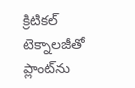క్రిటికల్ టెక్నాలజీతో ప్లాంట్‌ను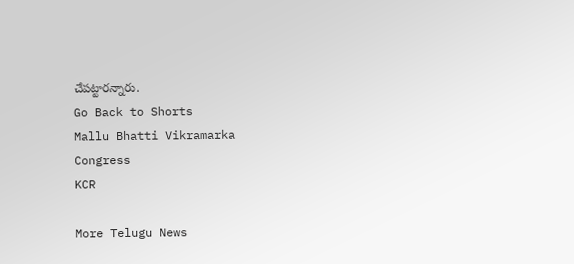చేపట్టారన్నారు.
Go Back to Shorts
Mallu Bhatti Vikramarka
Congress
KCR

More Telugu News